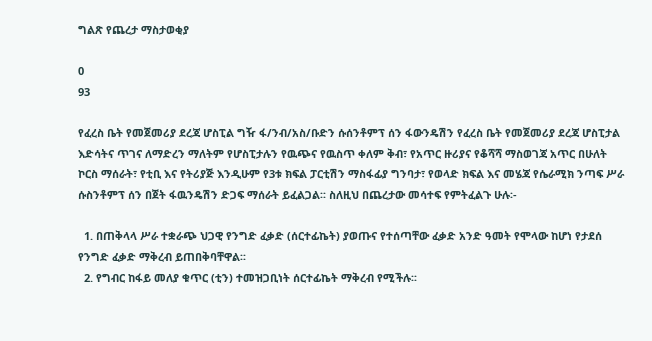ግልጽ የጨረታ ማስታወቂያ

0
93

የፈረስ ቤት የመጀመሪያ ደረጃ ሆስፒል ግዥ ፋ/ንብ/አስ/ቡድን ሱሰንቶምፕ ሰን ፋውንዴሽን የፈረስ ቤት የመጀመሪያ ደረጃ ሆስፒታል እድሳትና ጥገና ለማድረን ማለትም የሆስፒታሉን የዉጭና የዉስጥ ቀለም ቅብ፣ የአጥር ዙሪያና የቆሻሻ ማስወገጃ አጥር በሁለት ኮርስ ማሰራት፣ የቲቢ እና የትሪያጅ እንዲሁም የ3ቱ ክፍል ፓርቲሽን ማስፋፊያ ግንባታ፣ የወላድ ክፍል እና መሄጃ የሴራሚክ ንጣፍ ሥራ ሱስንቶምፕ ሰን በጀት ፋዉንዴሽን ድጋፍ ማሰራት ይፈልጋል፡፡ ስለዚህ በጨረታው መሳተፍ የምትፈልጉ ሁሉ፡-

  1. በጠቅላላ ሥራ ተቋራጭ ህጋዊ የንግድ ፈቃድ (ሰርተፊኬት) ያወጡና የተሰጣቸው ፈቃድ አንድ ዓመት የሞላው ከሆነ የታደሰ የንግድ ፈቃድ ማቅረብ ይጠበቅባቸዋል፡፡
  2. የግብር ከፋይ መለያ ቁጥር (ቲን) ተመዝጋቢነት ሰርተፊኬት ማቅረብ የሚችሉ፡፡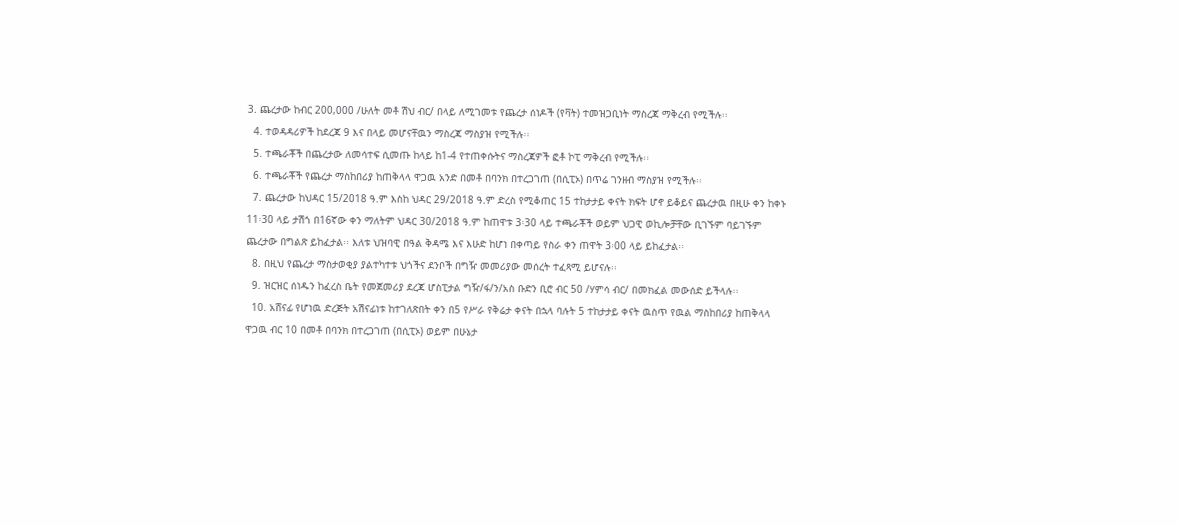3. ጨረታው ከብር 200,000 /ሁለት መቶ ሽህ ብር/ በላይ ለሚገመቱ የጨረታ ሰነዶች (የቫት) ተመዝጋቢነት ማስረጃ ማቅረብ የሚችሉ፡፡
  4. ተወዳዳሪዎች ከደረጃ 9 እና በላይ መሆናቸዉን ማስረጃ ማስያዝ የሚችሉ፡፡
  5. ተጫራቾች በጨረታው ለመሳተፍ ሲመጡ ከላይ ከ1-4 የተጠቀሱትና ማስረጃዎች ፎቶ ኮፒ ማቅረብ የሚችሉ፡፡
  6. ተጫራቾች የጨረታ ማስከበሪያ ከጠቅላላ ዋጋዉ አንድ በመቶ በባንክ በተረጋገጠ (በሲፒኦ) በጥሬ ገንዘብ ማስያዝ የሚችሉ፡፡
  7. ጨረታው ከህዳር 15/2018 ዓ.ም እስከ ህዳር 29/2018 ዓ.ም ድረስ የሚቆጠር 15 ተከታታይ ቀናት ክፍት ሆኖ ይቆይና ጨረታዉ በዚሁ ቀን ከቀኑ 11፡30 ላይ ታሽጎ በ16ኛው ቀን ማለትም ህዳር 30/2018 ዓ.ም ከጠዋቱ 3፡30 ላይ ተጫራቾች ወይም ህጋዊ ወኪሎቻቸው ቢገኙም ባይገኙም ጨረታው በግልጽ ይከፈታል፡፡ እለቱ ህዝባዊ በዓል ቅዳሜ እና እሁድ ከሆነ በቀጣይ የስራ ቀን ጠዋት 3፡00 ላይ ይከፈታል፡፡
  8. በዚህ የጨረታ ማስታወቂያ ያልተካተቱ ህጎችና ደንቦች በግዥ መመሪያው መሰረት ተፈጻሚ ይሆናሉ፡፡
  9. ዝርዝር ሰነዱን ከፈረስ ቤት የመጀመሪያ ደረጃ ሆስፒታል ግዥ/ፋ/ን/አስ ቡድን ቢሮ ብር 50 /ሃምሳ ብር/ በመክፈል መውሰድ ይችላሉ፡፡
  10. አሸናፊ የሆነዉ ድረጅት አሽናፊነቱ ከተገለጽበት ቀን በ5 የሥራ የቅሬታ ቀናት በኋላ ባሉት 5 ተከታታይ ቀናት ዉስጥ የዉል ማስከበሪያ ከጠቅላላ ዋጋዉ ብር 10 በመቶ በባንክ በተረጋገጠ (በሲፒኦ) ወይም በሁኔታ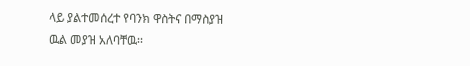ላይ ያልተመሰረተ የባንክ ዋስትና በማስያዝ ዉል መያዝ አለባቸዉ፡፡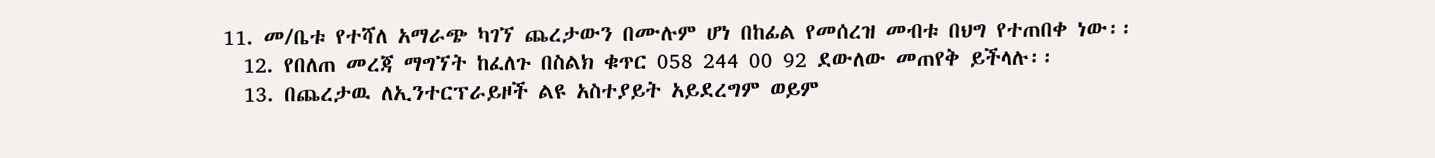11. መ/ቤቱ የተሻለ አማራጭ ካገኘ ጨረታውን በሙሉም ሆነ በከፊል የመሰረዝ መብቱ በህግ የተጠበቀ ነው፡፡
  12. የበለጠ መረጃ ማግኘት ከፈለጉ በስልክ ቁጥር 058 244 00 92 ደውለው መጠየቅ ይችላሉ፡፡
  13. በጨረታዉ ለኢንተርፕራይዞች ልዩ አስተያይት አይደረግም ወይም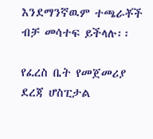እንደማንኛዉም ተጫራቾች ብቻ መሳተፍ ይችላሉ፡፡

የፈረስ ቤት የመጀመሪያ ደረጃ ሆስፒታል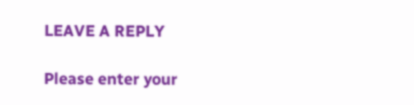LEAVE A REPLY

Please enter your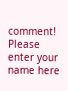comment!
Please enter your name here